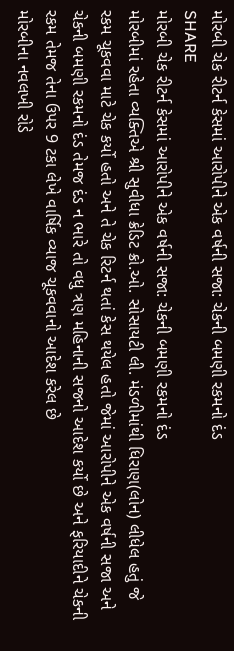મોરબી ચેક રીટર્ન કેસમાં આરોપીને એક વર્ષની સજા: ચેકની બમણી રકમનો દંડ
SHARE
મોરબી ચેક રીટર્ન કેસમાં આરોપીને એક વર્ષની સજા: ચેકની બમણી રકમનો દંડ
મોરબીમાં રહેતા વ્યક્તિએ શ્રી સુવીધા ક્રેડિટ ક્રો.ઓ. સોસાયટી લી. મંડળીમાંથી ધિરાણ(લોન) લીધેલ હતું જે રકમ ચૂકવવા માટે ચેક કર્યો હતો અને તે ચેક રિટર્ન થતાં કેસ થયેલ હતો જેમાં આરોપીને એક વર્ષની સજા અને ચેકની બમણી રકમનો દંડ તેમજ દંડ ન ભારે તો વધુ ત્રણ મહિનાની સજનો આદેશ કર્યો છે અને ફરિયાદીને ચેકની રકમ તેમજ તેના ઉપર 9 ટકા લેખે વાર્ષિક વ્યાજ ચૂકવવાનો આદેશ કરેલ છે
મોરબીના નવલખી રોડે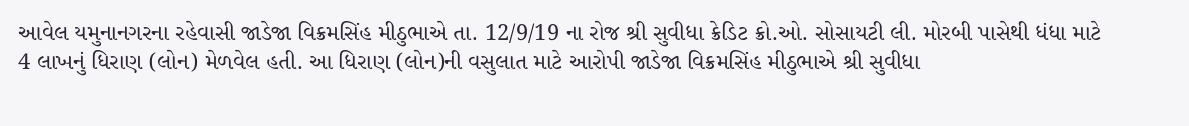આવેલ યમુનાનગરના રહેવાસી જાડેજા વિક્રમસિંહ મીઠુભાએ તા. 12/9/19 ના રોજ શ્રી સુવીધા ક્રેડિટ ક્રો.ઓ. સોસાયટી લી. મોરબી પાસેથી ધંધા માટે 4 લાખનું ધિરાણ (લોન) મેળવેલ હતી. આ ધિરાણ (લોન)ની વસુલાત માટે આરોપી જાડેજા વિક્રમસિંહ મીઠુભાએ શ્રી સુવીધા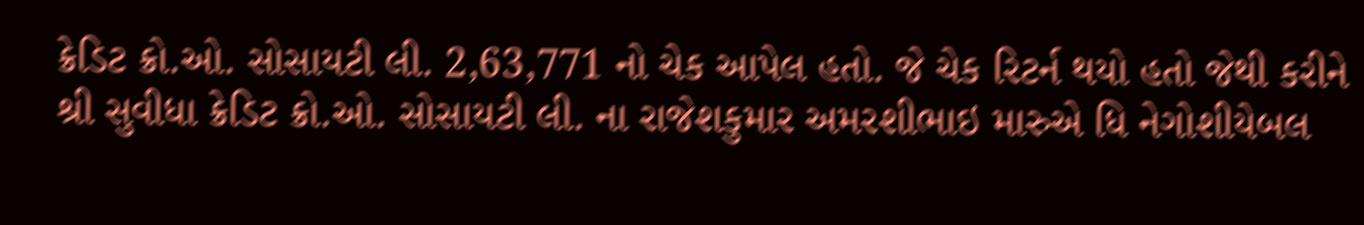ક્રેડિટ ક્રો.ઓ. સોસાયટી લી. 2,63,771 નો ચેક આપેલ હતો. જે ચેક રિટર્ન થયો હતો જેથી કરીને શ્રી સુવીધા ક્રેડિટ ક્રો.ઓ. સોસાયટી લી. ના રાજેશકુમાર અમરશીભાઇ મારુએ ધિ નેગોશીયેબલ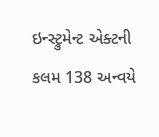ઇન્સ્ટ્રુમેન્ટ એક્ટની કલમ 138 અન્વયે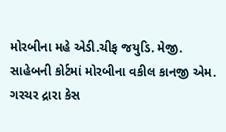મોરબીના મહે એડી.ચીફ જયુડિ. મેજી. સાહેબની કોર્ટમાં મોરબીના વકીલ કાનજી એમ. ગરચર દ્રારા કેસ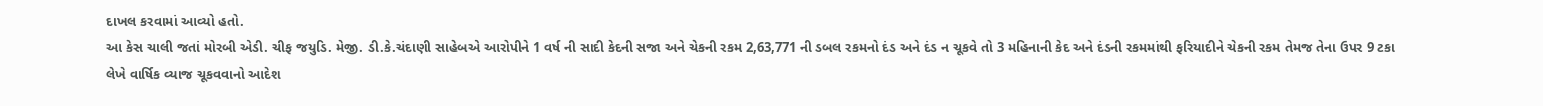દાખલ કરવામાં આવ્યો હતો.
આ કેસ ચાલી જતાં મોરબી એડી. ચીફ જયુડિ. મેજી. ડી.કે.ચંદાણી સાહેબએ આરોપીને 1 વર્ષ ની સાદી કેદની સજા અને ચેકની રકમ 2,63,771 ની ડબલ રકમનો દંડ અને દંડ ન ચૂકવે તો 3 મહિનાની કેદ અને દંડની રકમમાંથી ફરિયાદીને ચેકની રકમ તેમજ તેના ઉપર 9 ટકા લેખે વાર્ષિક વ્યાજ ચૂકવવાનો આદેશ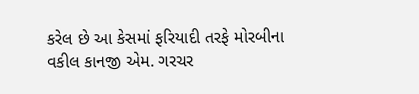કરેલ છે આ કેસમાં ફરિયાદી તરફે મોરબીના વકીલ કાનજી એમ. ગરચર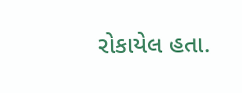રોકાયેલ હતા.